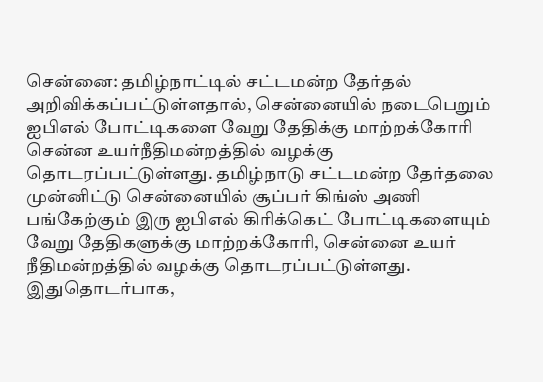சென்னை: தமிழ்நாட்டில் சட்டமன்ற தேர்தல் அறிவிக்கப்பட்டுள்ளதால், சென்னையில் நடைபெறும் ஐபிஎல் போட்டிகளை வேறு தேதிக்கு மாற்றக்கோரி சென்ன உயர்நீதிமன்றத்தில் வழக்கு தொடரப்பட்டுள்ளது. தமிழ்நாடு சட்டமன்ற தேர்தலை முன்னிட்டு சென்னையில் சூப்பர் கிங்ஸ் அணி பங்கேற்கும் இரு ஐபிஎல் கிரிக்கெட் போட்டிகளையும் வேறு தேதிகளுக்கு மாற்றக்கோரி, சென்னை உயர் நீதிமன்றத்தில் வழக்கு தொடரப்பட்டுள்ளது. இதுதொடர்பாக,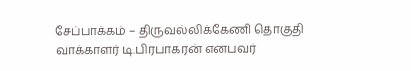சேப்பாக்கம் – திருவல்லிக்கேணி தொகுதி வாக்காளர் டி.பிரபாகரன் எனபவர்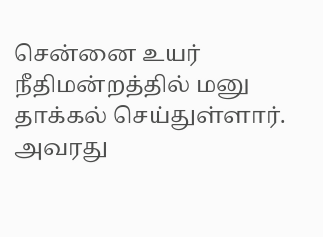சென்னை உயர் நீதிமன்றத்தில் மனு தாக்கல் செய்துள்ளார். அவரது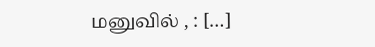மனுவில் , : […]